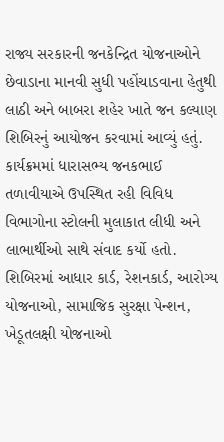રાજ્ય સરકારની જનકેન્દ્રિત યોજનાઓને છેવાડાના માનવી સુધી પહોંચાડવાના હેતુથી લાઠી અને બાબરા શહેર ખાતે જન કલ્યાણ શિબિરનું આયોજન કરવામાં આવ્યું હતું. કાર્યક્રમમાં ધારાસભ્ય જનકભાઈ તળાવીયાએ ઉપસ્થિત રહી વિવિધ વિભાગોના સ્ટોલની મુલાકાત લીધી અને લાભાર્થીઓ સાથે સંવાદ કર્યો હતો. શિબિરમાં આધાર કાર્ડ, રેશનકાર્ડ, આરોગ્ય યોજનાઓ, સામાજિક સુરક્ષા પેન્શન, ખેડૂતલક્ષી યોજનાઓ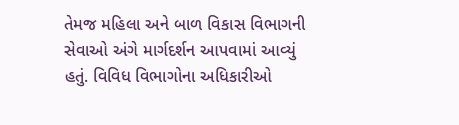તેમજ મહિલા અને બાળ વિકાસ વિભાગની સેવાઓ અંગે માર્ગદર્શન આપવામાં આવ્યું હતું. વિવિધ વિભાગોના અધિકારીઓ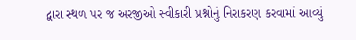દ્વારા સ્થળ પર જ અરજીઓ સ્વીકારી પ્રશ્નોનું નિરાકરણ કરવામાં આવ્યું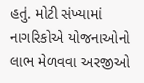હતું. મોટી સંખ્યામાં નાગરિકોએ યોજનાઓનો લાભ મેળવવા અરજીઓ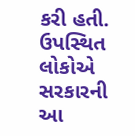કરી હતી. ઉપસ્થિત લોકોએ સરકારની આ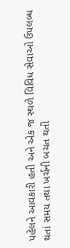પહેલને આવકારી હતી અને એક જ સ્થળે વિવિધ સેવાઓ ઉપલબ્ધ થતાં સમય તથા ખર્ચની બચત થતી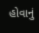હોવાનું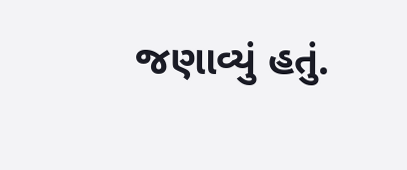જણાવ્યું હતું.